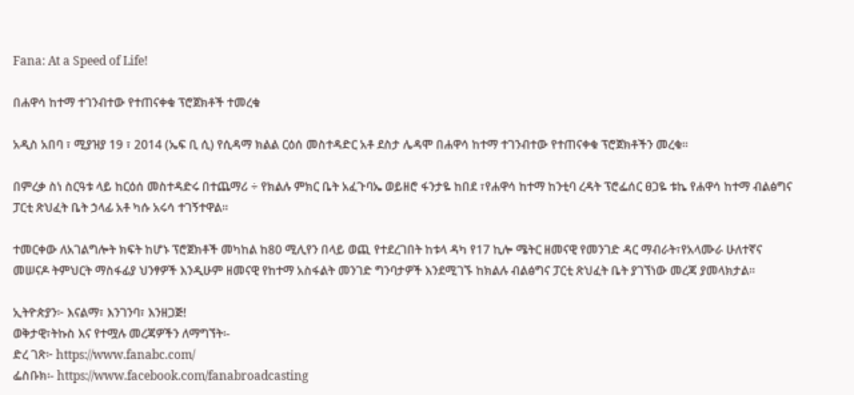Fana: At a Speed of Life!

በሐዋሳ ከተማ ተገንብተው የተጠናቀቁ ፕሮጀክቶች ተመረቁ

አዲስ አበባ ፣ ሚያዝያ 19 ፣ 2014 (ኤፍ ቢ ሲ) የሲዳማ ክልል ርዕሰ መስተዳድር አቶ ደስታ ሌዳሞ በሐዋሳ ከተማ ተገንብተው የተጠናቀቁ ፕሮጀክቶችን መረቁ፡፡

በምረቃ ስነ ስርዓቱ ላይ ከርዕሰ መስተዳድሩ በተጨማሪ ÷ የክልሉ ምክር ቤት አፈጉባኤ ወይዘሮ ፋንታዬ ከበደ ፣የሐዋሳ ከተማ ከንቲባ ረዳት ፕሮፌሰር ፀጋዬ ቱኬ የሐዋሳ ከተማ ብልፅግና ፓርቲ ጽህፈት ቤት ኃላፊ አቶ ካሱ አሩሳ ተገኝተዋል።

ተመርቀው ለአገልግሎት ክፍት ከሆኑ ፕሮጀክቶች መካከል ከ80 ሚሊየን በላይ ወጪ የተደረገበት ከቱላ ዳካ የ17 ኪሎ ሜትር ዘመናዊ የመንገድ ዳር ማብራት፣የአላሙራ ሁለተኛና መሠናዶ ትምህርት ማስፋፊያ ህንፃዎች እንዲሁም ዘመናዊ የከተማ አስፋልት መንገድ ግንባታዎች እንደሚገኙ ከክልሉ ብልፅግና ፓርቲ ጽህፈት ቤት ያገኘነው መረጃ ያመላክታል፡፡

ኢትዮጵያን፦ እናልማ፣ እንገንባ፣ እንዘጋጅ!
ወቅታዊ፣ትኩስ እና የተሟሉ መረጃዎችን ለማግኘት፡-
ድረ ገጽ፦ https://www.fanabc.com/
ፌስቡክ፡- https://www.facebook.com/fanabroadcasting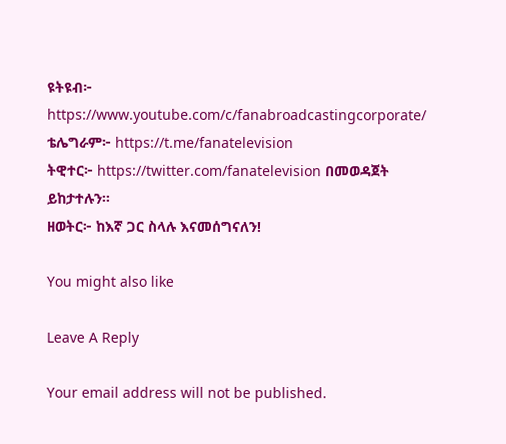ዩትዩብ፦ https://www.youtube.com/c/fanabroadcastingcorporate/
ቴሌግራም፦ https://t.me/fanatelevision
ትዊተር፦ https://twitter.com/fanatelevision በመወዳጀት ይከታተሉን፡፡
ዘወትር፦ ከእኛ ጋር ስላሉ እናመሰግናለን!

You might also like

Leave A Reply

Your email address will not be published.